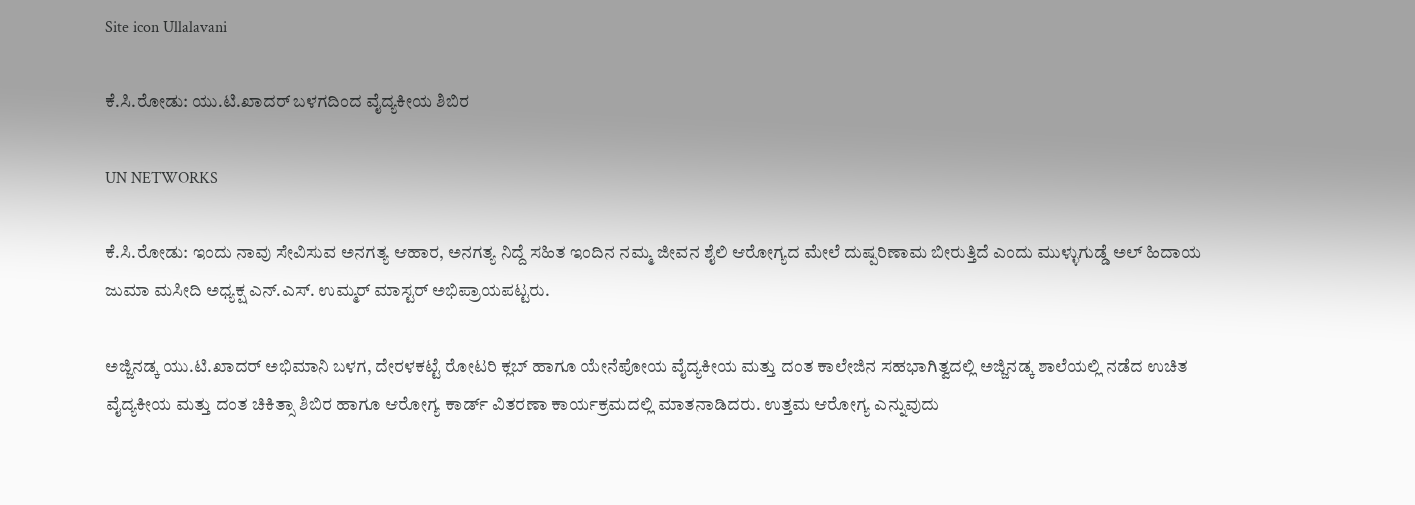Site icon Ullalavani

ಕೆ.ಸಿ.ರೋಡು: ಯು.ಟಿ.ಖಾದರ್ ಬಳಗದಿಂದ ವೈದ್ಯಕೀಯ ಶಿಬಿರ

UN NETWORKS

ಕೆ.ಸಿ.ರೋಡು: ಇಂದು ನಾವು ಸೇವಿಸುವ ಅನಗತ್ಯ ಆಹಾರ, ಅನಗತ್ಯ ನಿದ್ದೆ ಸಹಿತ ಇಂದಿನ ನಮ್ಮ ಜೀವನ ಶೈಲಿ ಆರೋಗ್ಯದ ಮೇಲೆ ದುಷ್ಪರಿಣಾಮ ಬೀರುತ್ತಿದೆ ಎಂದು ಮುಳ್ಳುಗುಡ್ಡೆ ಅಲ್ ಹಿದಾಯ ಜುಮಾ ಮಸೀದಿ ಅಧ್ಯಕ್ಷ ಎನ್.ಎಸ್. ಉಮ್ಮರ್ ಮಾಸ್ಟರ್ ಅಭಿಪ್ರಾಯಪಟ್ಟರು.

ಅಜ್ಜಿನಡ್ಕ ಯು.ಟಿ.ಖಾದರ್ ಅಭಿಮಾನಿ ಬಳಗ, ದೇರಳಕಟ್ಟೆ ರೋಟರಿ ಕ್ಲಬ್ ಹಾಗೂ ಯೇನೆಪೋಯ ವೈದ್ಯಕೀಯ ಮತ್ತು ದಂತ ಕಾಲೇಜಿನ ಸಹಭಾಗಿತ್ವದಲ್ಲಿ ಅಜ್ಜಿನಡ್ಕ ಶಾಲೆಯಲ್ಲಿ ನಡೆದ ಉಚಿತ ವೈದ್ಯಕೀಯ ಮತ್ತು ದಂತ ಚಿಕಿತ್ಸಾ ಶಿಬಿರ ಹಾಗೂ ಆರೋಗ್ಯ ಕಾರ್ಡ್ ವಿತರಣಾ ಕಾರ್ಯಕ್ರಮದಲ್ಲಿ ಮಾತನಾಡಿದರು. ಉತ್ತಮ ಆರೋಗ್ಯ ಎನ್ನುವುದು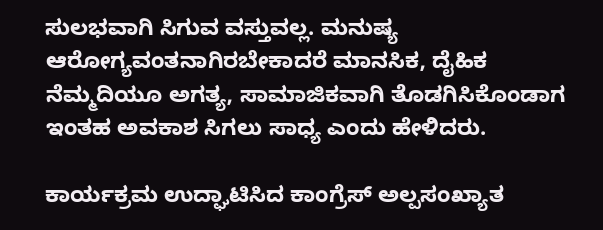ಸುಲಭವಾಗಿ ಸಿಗುವ ವಸ್ತುವಲ್ಲ. ಮನುಷ್ಯ ಆರೋಗ್ಯವಂತನಾಗಿರಬೇಕಾದರೆ ಮಾನಸಿಕ, ದೈಹಿಕ ನೆಮ್ಮದಿಯೂ ಅಗತ್ಯ, ಸಾಮಾಜಿಕವಾಗಿ ತೊಡಗಿಸಿಕೊಂಡಾಗ ಇಂತಹ ಅವಕಾಶ ಸಿಗಲು ಸಾಧ್ಯ ಎಂದು ಹೇಳಿದರು.

ಕಾರ್ಯಕ್ರಮ ಉದ್ಘಾಟಿಸಿದ ಕಾಂಗ್ರೆಸ್ ಅಲ್ಪಸಂಖ್ಯಾತ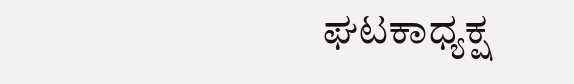ಘಟಕಾಧ್ಯಕ್ಷ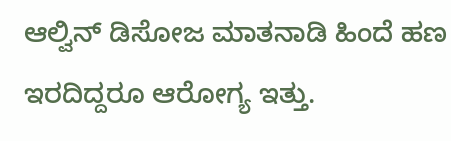ಆಲ್ವಿನ್ ಡಿಸೋಜ ಮಾತನಾಡಿ ಹಿಂದೆ ಹಣ ಇರದಿದ್ದರೂ ಆರೋಗ್ಯ ಇತ್ತು.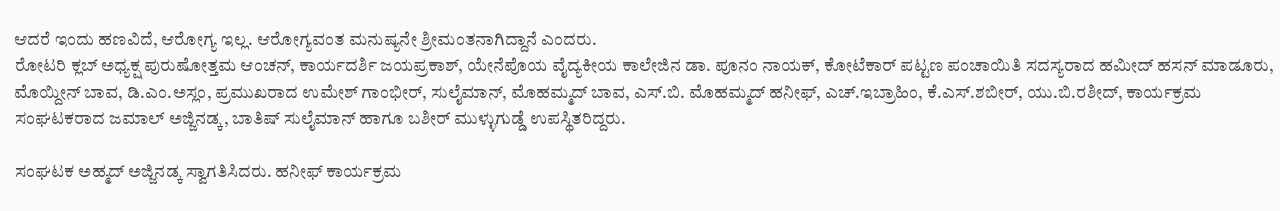ಆದರೆ ಇಂದು ಹಣವಿದೆ, ಆರೋಗ್ಯ ಇಲ್ಲ. ಆರೋಗ್ಯವಂತ ಮನುಷ್ಯನೇ ಶ್ರೀಮಂತನಾಗಿದ್ದಾನೆ ಎಂದರು.
ರೋಟರಿ ಕ್ಲಬ್ ಅಧ್ಯಕ್ಷ ಪುರುಷೋತ್ತಮ ಆಂಚನ್, ಕಾರ್ಯದರ್ಶಿ ಜಯಪ್ರಕಾಶ್, ಯೇನೆಪೊಯ ವೈದ್ಯಕೀಯ ಕಾಲೇಜಿನ ಡಾ. ಪೂನಂ ನಾಯಕ್, ಕೋಟೆಕಾರ್ ಪಟ್ಟಣ ಪಂಚಾಯಿತಿ ಸದಸ್ಯರಾದ ಹಮೀದ್ ಹಸನ್ ಮಾಡೂರು, ಮೊಯ್ದೀನ್ ಬಾವ, ಡಿ.ಎಂ.ಅಸ್ಲಂ, ಪ್ರಮುಖರಾದ ಉಮೇಶ್ ಗಾಂಭೀರ್, ಸುಲೈಮಾನ್, ಮೊಹಮ್ಮದ್ ಬಾವ, ಎಸ್.ಬಿ. ಮೊಹಮ್ಮದ್ ಹನೀಫ್, ಎಚ್.ಇಬ್ರಾಹಿಂ, ಕೆ.ಎಸ್.ಶಬೀರ್, ಯು.ಬಿ.ರಶೀದ್, ಕಾರ್ಯಕ್ರಮ ಸಂಘಟಕರಾದ ಜಮಾಲ್ ಅಜ್ಜಿನಡ್ಕ, ಬಾತಿಷ್ ಸುಲೈಮಾನ್ ಹಾಗೂ ಬಶೀರ್ ಮುಳ್ಳುಗುಡ್ಡೆ ಉಪಸ್ಥಿತರಿದ್ದರು.

ಸಂಘಟಕ ಅಹ್ಮದ್ ಅಜ್ಜಿನಡ್ಕ ಸ್ವಾಗತಿಸಿದರು. ಹನೀಫ್ ಕಾರ್ಯಕ್ರಮ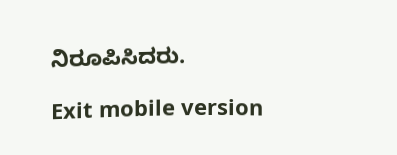ನಿರೂಪಿಸಿದರು.

Exit mobile version